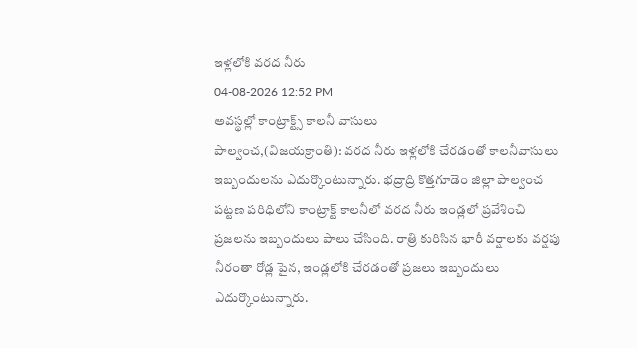ఇళ్లలోకి వరద నీరు
04-08-2026 12:52 PM
అవస్థల్లో కాంట్రాక్ట్స్ కాలనీ వాసులు
పాల్వంచ,(విజయక్రాంతి): వరద నీరు ఇళ్లలోకి చేరడంతో కాలనీవాసులు ఇబ్బందులను ఎదుర్కొంటున్నారు. భద్రాద్రి కొత్తగూడెం జిల్లా పాల్వంచ పట్టణ పరిధిలోని కాంట్రాక్ట్ కాలనీలో వరద నీరు ఇండ్లలో ప్రవేశించి ప్రజలను ఇబ్బందులు పాలు చేసింది. రాత్రి కురిసిన భారీ వర్షాలకు వర్షపు నీరంతా రోడ్ల పైన, ఇండ్లలోకి చేరడంతో ప్రజలు ఇబ్బందులు ఎదుర్కొంటున్నారు.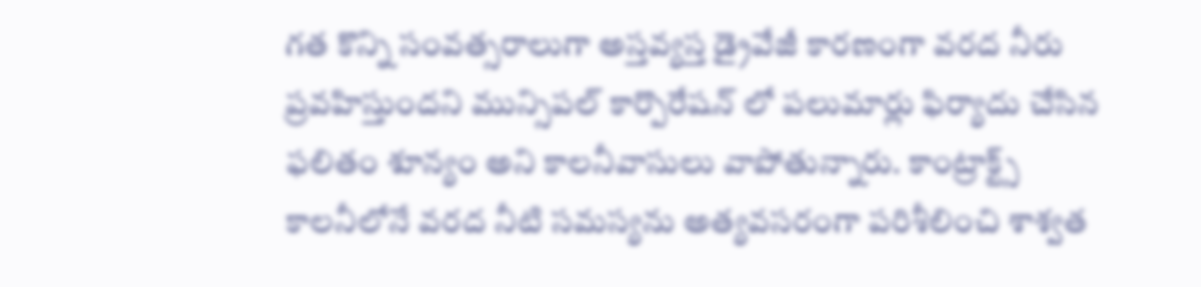గత కొన్ని సంవత్సరాలుగా అస్తవ్యస్త డ్రైవేజీ కారణంగా వరద నీరు ప్రవహిస్తుందని మున్సిపల్ కార్పొరేషన్ లో పలుమార్లు ఫిర్యాదు చేసిన ఫలితం శూన్యం అని కాలనీవాసులు వాపోతున్నారు. కాంట్రాక్ట్స్ కాలనీలోనే వరద నీటి సమస్యను అత్యవసరంగా పరిశీలించి శాశ్వత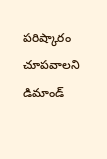పరిష్కారం చూపవాలని డిమాండ్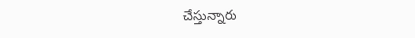చేస్తున్నారు